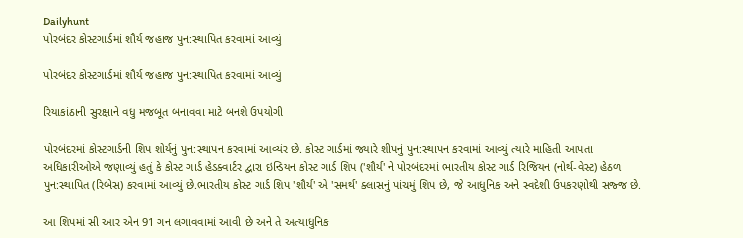Dailyhunt
પોરબંદર કોસ્ટગાર્ડમાં શૌર્ય જહાજ પુન:સ્થાપિત કરવામાં આવ્યું

પોરબંદર કોસ્ટગાર્ડમાં શૌર્ય જહાજ પુન:સ્થાપિત કરવામાં આવ્યું

રિયાકાંઠાની સુરક્ષાને વધુ મજબૂત બનાવવા માટે બનશે ઉપયોગી

પોરબંદરમાં કોસ્ટગાર્ડની શિપ શોર્યનું પુન:સ્થાપન કરવામાં આવ્યંર છે. કોસ્ટ ગાર્ડમાં જ્યારે શીપનું પુન:સ્થાપન કરવામાં આવ્યું ત્યારે માહિતી આપતા અધિકારીઓએ જણાવ્યું હતું કે કોસ્ટ ગાર્ડ હેડક્વાર્ટર દ્વારા ઇન્ડિયન કોસ્ટ ગાર્ડ શિપ ('શૌર્ય' ને પોરબંદરમાં ભારતીય કોસ્ટ ગાર્ડ રિજિયન (નોર્થ-વેસ્ટ) હેઠળ પુન:સ્થાપિત (રિબેસ) કરવામાં આવ્યું છે.ભારતીય કોસ્ટ ગાર્ડ શિપ 'શૌર્ય' એ 'સમર્થ' ક્લાસનું પાંચમું શિપ છે, જે આધુનિક અને સ્વદેશી ઉપકરણોથી સજ્જ છે.

આ શિપમાં સી આર એન 91 ગન લગાવવામાં આવી છે અને તે અત્યાધુનિક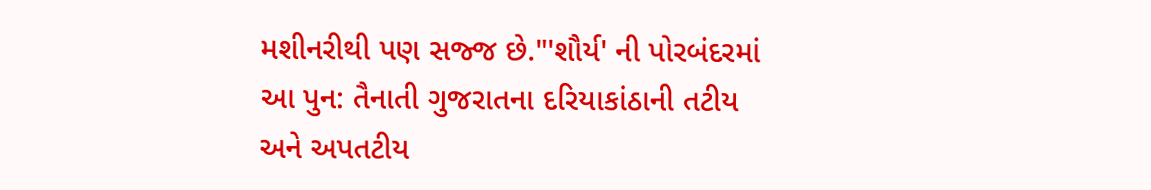મશીનરીથી પણ સજ્જ છે."'શૌર્ય' ની પોરબંદરમાં આ પુન: તૈનાતી ગુજરાતના દરિયાકાંઠાની તટીય અને અપતટીય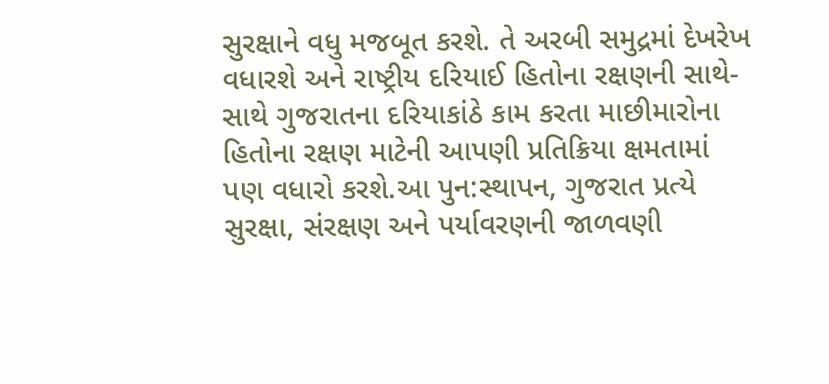સુરક્ષાને વધુ મજબૂત કરશે. તે અરબી સમુદ્રમાં દેખરેખ વધારશે અને રાષ્ટ્રીય દરિયાઈ હિતોના રક્ષણની સાથે-સાથે ગુજરાતના દરિયાકાંઠે કામ કરતા માછીમારોના હિતોના રક્ષણ માટેની આપણી પ્રતિક્રિયા ક્ષમતામાં પણ વધારો કરશે.આ પુન:સ્થાપન, ગુજરાત પ્રત્યે સુરક્ષા, સંરક્ષણ અને પર્યાવરણની જાળવણી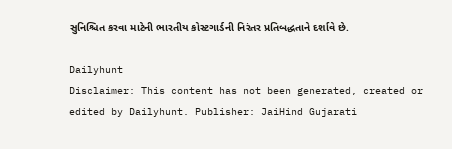સુનિશ્ચિત કરવા માટેની ભારતીય કોસ્ટગાર્ડની નિરંતર પ્રતિબદ્ધતાને દર્શાવે છે.

Dailyhunt
Disclaimer: This content has not been generated, created or edited by Dailyhunt. Publisher: JaiHind Gujarati